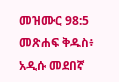መዝሙር 98:5 መጽሐፍ ቅዱስ፥ አዲሱ መደበኛ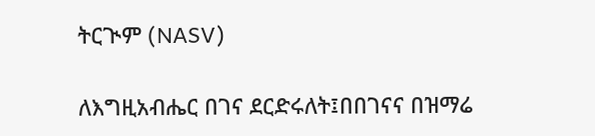ትርጒም (NASV)

ለእግዚአብሔር በገና ደርድሩለት፤በበገናና በዝማሬ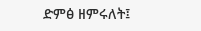ድምፅ ዘምሩለት፤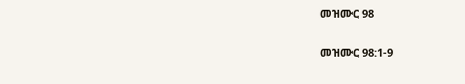መዝሙር 98

መዝሙር 98:1-9